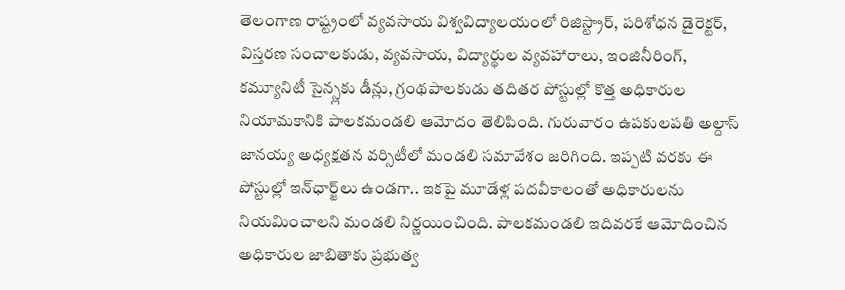తెలంగాణ రాష్ట్రంలో వ్యవసాయ విశ్వవిద్యాలయంలో రిజిస్ట్రార్‌, పరిశోధన డైరెక్టర్‌, విస్తరణ సంచాలకుడు, వ్యవసాయ, విద్యార్థుల వ్యవహారాలు, ఇంజినీరింగ్‌, కమ్యూనిటీ సైన్స్లకు డీన్లు, గ్రంథపాలకుడు తదితర పోస్టుల్లో కొత్త అధికారుల నియామకానికి పాలకమండలి ఆమోదం తెలిపింది. గురువారం ఉపకులపతి అల్దాస్‌ జానయ్య అధ్యక్షతన వర్సిటీలో మండలి సమావేశం జరిగింది. ఇప్పటి వరకు ఈ పోస్టుల్లో ఇన్‌ఛార్జ్‌లు ఉండగా.. ఇకపై మూడేళ్ల పదవీకాలంతో అధికారులను నియమించాలని మండలి నిర్ణయించింది. పాలకమండలి ఇదివరకే ఆమోదించిన అధికారుల జాబితాకు ప్రభుత్వ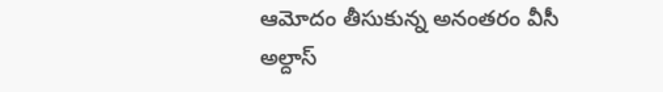ఆమోదం తీసుకున్న అనంతరం వీసీ అల్దాస్‌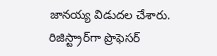జానయ్య విడుదల చేశారు. రిజిస్ట్రార్‌గా ప్రొఫెసర్‌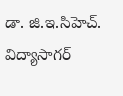డా. జి.ఇ.సిహెచ్‌. విద్యాసాగర్‌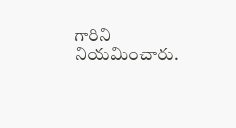గారిని నియమించారు.